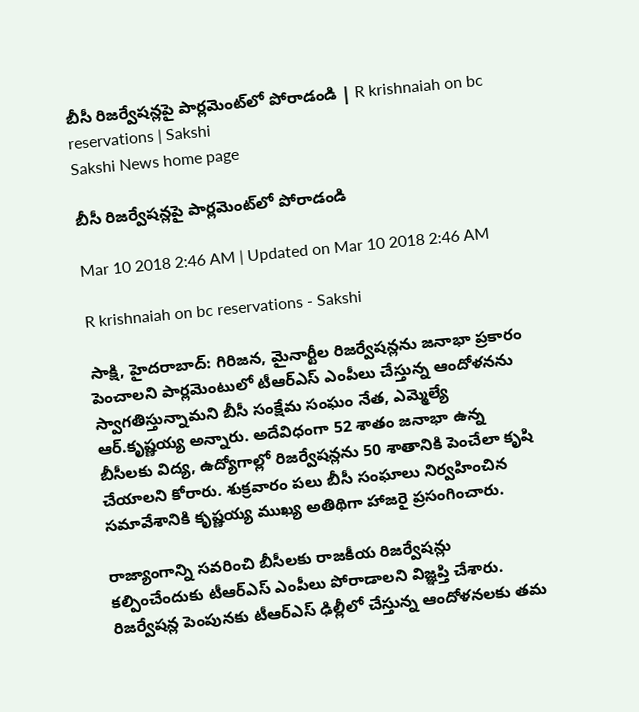బీసీ రిజర్వేషన్లపై పార్లమెంట్‌లో పోరాడండి | R krishnaiah on bc reservations | Sakshi
Sakshi News home page

బీసీ రిజర్వేషన్లపై పార్లమెంట్‌లో పోరాడండి

Mar 10 2018 2:46 AM | Updated on Mar 10 2018 2:46 AM

R krishnaiah on bc reservations - Sakshi

సాక్షి, హైదరాబాద్‌: గిరిజన, మైనార్టీల రిజర్వేషన్లను జనాభా ప్రకారం పెంచాలని పార్లమెంటులో టీఆర్‌ఎస్‌ ఎంపీలు చేస్తున్న ఆందోళనను స్వాగతిస్తున్నామని బీసీ సంక్షేమ సంఘం నేత, ఎమ్మెల్యే ఆర్‌.కృష్ణయ్య అన్నారు. అదేవిధంగా 52 శాతం జనాభా ఉన్న బీసీలకు విద్య, ఉద్యోగాల్లో రిజర్వేషన్లను 50 శాతానికి పెంచేలా కృషి చేయాలని కోరారు. శుక్రవారం పలు బీసీ సంఘాలు నిర్వహించిన సమావేశానికి కృష్ణయ్య ముఖ్య అతిథిగా హాజరై ప్రసంగించారు.

రాజ్యాంగాన్ని సవరించి బీసీలకు రాజకీయ రిజర్వేషన్లు కల్పించేందుకు టీఆర్‌ఎస్‌ ఎంపీలు పోరాడాలని విజ్ఞప్తి చేశారు. రిజర్వేషన్ల పెంపునకు టీఆర్‌ఎస్‌ ఢిల్లీలో చేస్తున్న ఆందోళనలకు తమ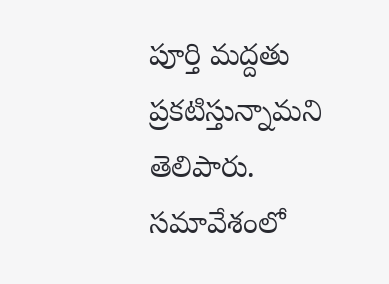పూర్తి మద్దతు ప్రకటిస్తున్నామని తెలిపారు. సమావేశంలో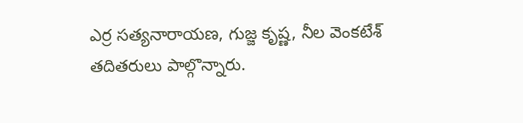ఎర్ర సత్యనారాయణ, గుజ్జ కృష్ణ, నీల వెంకటేశ్‌ తదితరులు పాల్గొన్నారు.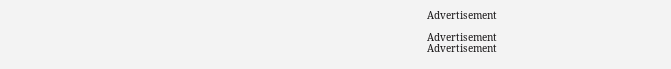Advertisement

Advertisement
Advertisement